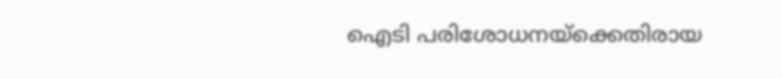ഐടി പരിശോധനയ്‌ക്കെതിരായ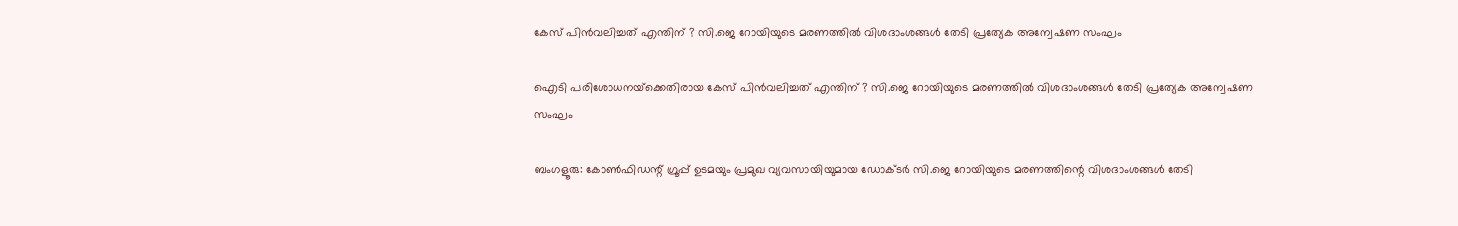കേസ് പിന്‍വലിച്ചത് എന്തിന് ? സി.ജെ റോയിയുടെ മരണത്തില്‍ വിശദാംശങ്ങള്‍ തേടി പ്രത്യേക അന്വേഷണ സംഘം

ഐടി പരിശോധനയ്‌ക്കെതിരായ കേസ് പിന്‍വലിച്ചത് എന്തിന് ? സി.ജെ റോയിയുടെ മരണത്തില്‍ വിശദാംശങ്ങള്‍ തേടി പ്രത്യേക അന്വേഷണ സംഘം

ബംഗളൂരു: കോണ്‍ഫിഡന്റ് ഗ്രൂപ്പ് ഉടമയും പ്രമുഖ വ്യവസായിയുമായ ഡോക്ടര്‍ സി.ജെ റോയിയുടെ മരണത്തിന്റെ വിശദാംശങ്ങള്‍ തേടി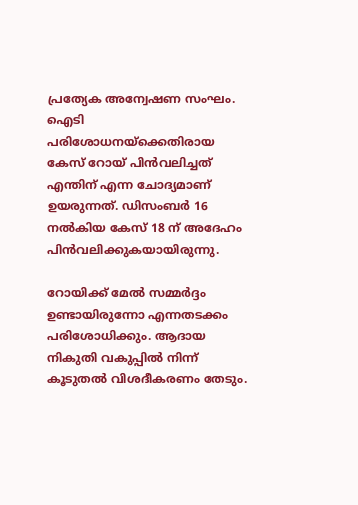പ്രത്യേക അന്വേഷണ സംഘം. ഐടി പരിശോധനയ്‌ക്കെതിരായ കേസ് റോയ് പിന്‍വലിച്ചത് എന്തിന് എന്ന ചോദ്യമാണ് ഉയരുന്നത്. ഡിസംബര്‍ 16 നല്‍കിയ കേസ് 18 ന് അദേഹം പിന്‍വലിക്കുകയായിരുന്നു.

റോയിക്ക് മേല്‍ സമ്മര്‍ദ്ദം ഉണ്ടായിരുന്നോ എന്നതടക്കം പരിശോധിക്കും. ആദായ നികുതി വകുപ്പില്‍ നിന്ന് കൂടുതല്‍ വിശദീകരണം തേടും.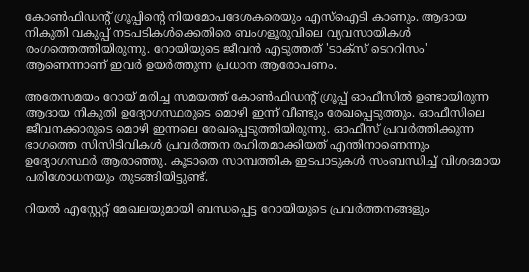കോണ്‍ഫിഡന്റ് ഗ്രൂപ്പിന്റെ നിയമോപദേശകരെയും എസ്‌ഐടി കാണും. ആദായ നികുതി വകുപ്പ് നടപടികള്‍ക്കെതിരെ ബംഗളൂരുവിലെ വ്യവസായികള്‍ രംഗത്തെത്തിയിരുന്നു. റോയിയുടെ ജീവന്‍ എടുത്തത് 'ടാക്‌സ് ടെററിസം' ആണെന്നാണ് ഇവര്‍ ഉയര്‍ത്തുന്ന പ്രധാന ആരോപണം.

അതേസമയം റോയ് മരിച്ച സമയത്ത് കോണ്‍ഫിഡന്റ് ഗ്രൂപ്പ് ഓഫീസില്‍ ഉണ്ടായിരുന്ന ആദായ നികുതി ഉദ്യോഗസ്ഥരുടെ മൊഴി ഇന്ന് വീണ്ടും രേഖപ്പെടുത്തും. ഓഫീസിലെ ജീവനക്കാരുടെ മൊഴി ഇന്നലെ രേഖപ്പെടുത്തിയിരുന്നു. ഓഫീസ് പ്രവര്‍ത്തിക്കുന്ന ഭാഗത്തെ സിസിടിവികള്‍ പ്രവര്‍ത്തന രഹിതമാക്കിയത് എന്തിനാണെന്നും ഉദ്യോഗസ്ഥര്‍ ആരാഞ്ഞു. കൂടാതെ സാമ്പത്തിക ഇടപാടുകള്‍ സംബന്ധിച്ച് വിശദമായ പരിശോധനയും തുടങ്ങിയിട്ടുണ്ട്.

റിയല്‍ എസ്റ്റേറ്റ് മേഖലയുമായി ബന്ധപ്പെട്ട റോയിയുടെ പ്രവര്‍ത്തനങ്ങളും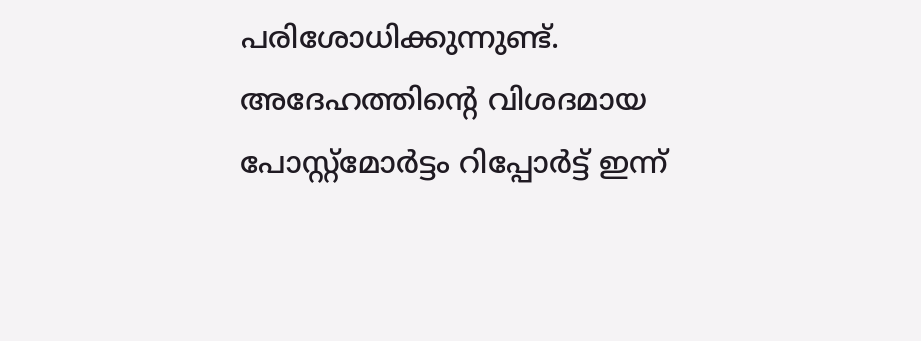പരിശോധിക്കുന്നുണ്ട്. അദേഹത്തിന്റെ വിശദമായ പോസ്റ്റ്‌മോര്‍ട്ടം റിപ്പോര്‍ട്ട് ഇന്ന്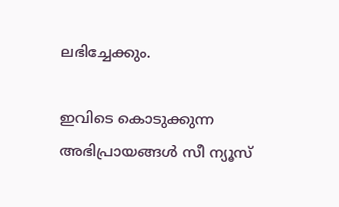ലഭിച്ചേക്കും.

ഇവിടെ കൊടുക്കുന്ന അഭിപ്രായങ്ങള്‍ സീ ന്യൂസ്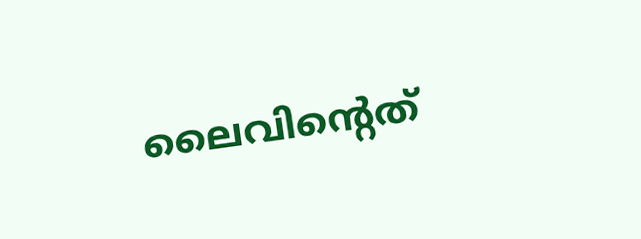ലൈവിന്റെത്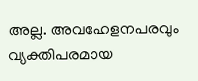അല്ല. അവഹേളനപരവും വ്യക്തിപരമായ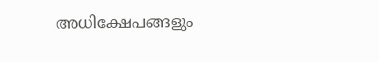അധിക്ഷേപങ്ങളും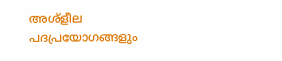അശ്‌ളീല പദപ്രയോഗങ്ങളും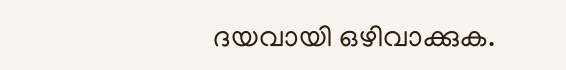ദയവായി ഒഴിവാക്കുക.